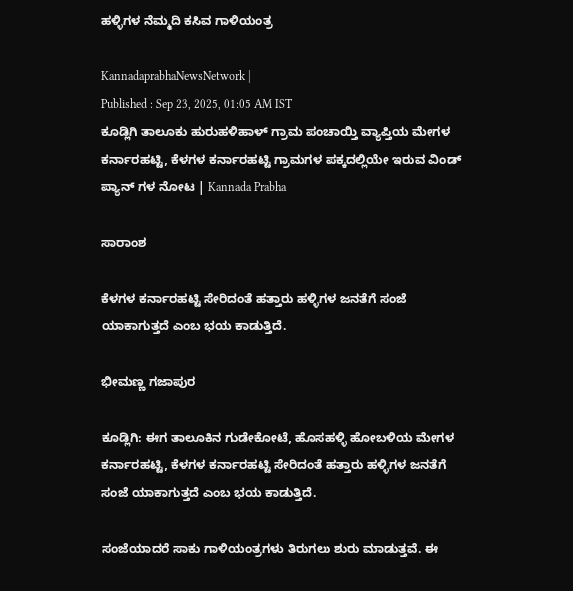ಹಳ್ಳಿಗಳ ನೆಮ್ಮದಿ ಕಸಿವ ಗಾಳಿಯಂತ್ರ

KannadaprabhaNewsNetwork |
Published : Sep 23, 2025, 01:05 AM IST
ಕೂಡ್ಲಿಗಿ ತಾಲೂಕು ಹುರುಹಳಿಹಾಳ್ ಗ್ರಾಮ ಪಂಚಾಯ್ತಿ ವ್ಯಾಪ್ತಿಯ ಮೇಗಳ ಕರ್ನಾರಹಟ್ಟಿ, ಕೆಳಗಳ ಕರ್ನಾರಹಟ್ಟಿ ಗ್ರಾಮಗಳ ಪಕ್ಕದಲ್ಲಿಯೇ ಇರುವ ವಿಂಡ್ ಪ್ಯಾನ್ ಗಳ ನೋಟ | Kannada Prabha

ಸಾರಾಂಶ

ಕೆಳಗಳ ಕರ್ನಾರಹಟ್ಟಿ ಸೇರಿದಂತೆ ಹತ್ತಾರು ಹಳ್ಳಿಗಳ ಜನತೆಗೆ ಸಂಜೆ ಯಾಕಾಗುತ್ತದೆ ಎಂಬ ಭಯ ಕಾಡುತ್ತಿದೆ.

ಭೀಮಣ್ಣ ಗಜಾಪುರ

ಕೂಡ್ಲಿಗಿ: ಈಗ ತಾಲೂಕಿನ ಗುಡೇಕೋಟೆ, ಹೊಸಹಳ್ಳಿ ಹೋಬಳಿಯ ಮೇಗಳ ಕರ್ನಾರಹಟ್ಟಿ, ಕೆಳಗಳ ಕರ್ನಾರಹಟ್ಟಿ ಸೇರಿದಂತೆ ಹತ್ತಾರು ಹಳ್ಳಿಗಳ ಜನತೆಗೆ ಸಂಜೆ ಯಾಕಾಗುತ್ತದೆ ಎಂಬ ಭಯ ಕಾಡುತ್ತಿದೆ.

ಸಂಜೆಯಾದರೆ ಸಾಕು ಗಾಳಿಯಂತ್ರಗಳು ತಿರುಗಲು ಶುರು ಮಾಡುತ್ತವೆ. ಈ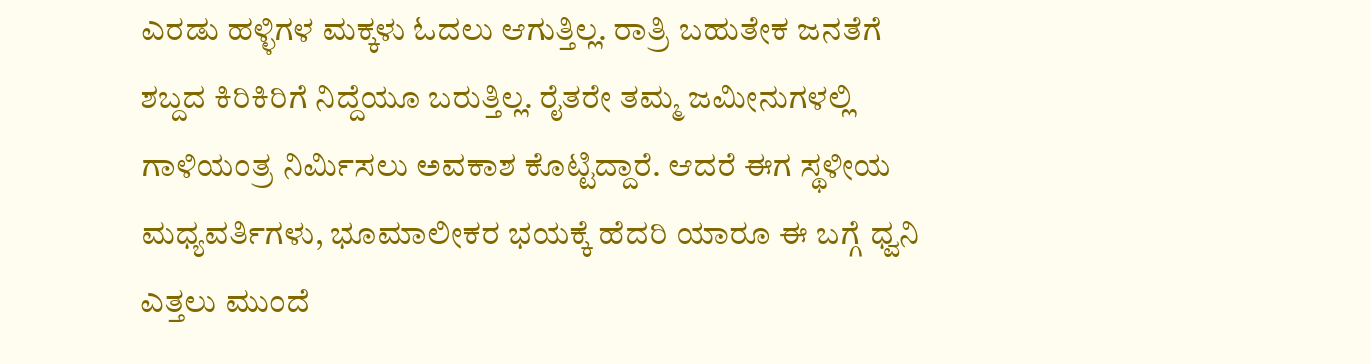ಎರಡು ಹಳ್ಳಿಗಳ ಮಕ್ಕಳು ಓದಲು ಆಗುತ್ತಿಲ್ಲ. ರಾತ್ರಿ ಬಹುತೇಕ ಜನತೆಗೆ ಶಬ್ದದ ಕಿರಿಕಿರಿಗೆ ನಿದ್ದೆಯೂ ಬರುತ್ತಿಲ್ಲ. ರೈತರೇ ತಮ್ಮ ಜಮೀನುಗಳಲ್ಲಿ ಗಾಳಿಯಂತ್ರ ನಿರ್ಮಿಸಲು ಅವಕಾಶ ಕೊಟ್ಟಿದ್ದಾರೆ. ಆದರೆ ಈಗ ಸ್ಥಳೀಯ ಮಧ್ಯವರ್ತಿಗಳು, ಭೂಮಾಲೀಕರ ಭಯಕ್ಕೆ ಹೆದರಿ ಯಾರೂ ಈ ಬಗ್ಗೆ ಧ್ವನಿ ಎತ್ತಲು ಮುಂದೆ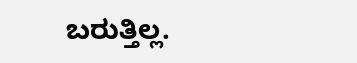ಬರುತ್ತಿಲ್ಲ.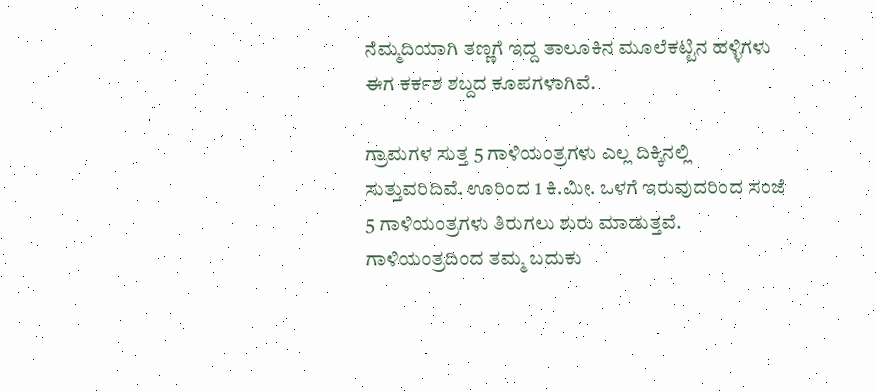ನೆಮ್ಮದಿಯಾಗಿ ತಣ್ಣಗೆ ಇದ್ದ ತಾಲೂಕಿನ ಮೂಲೆಕಟ್ಟಿನ ಹಳ್ಳಿಗಳು ಈಗ ಕರ್ಕಶ ಶಬ್ದದ ಕೂಪಗಳಾಗಿವೆ.

ಗ್ರಾಮಗಳ ಸುತ್ತ 5 ಗಾಳಿಯಂತ್ರಗಳು ಎಲ್ಲ ದಿಕ್ಕಿನಲ್ಲಿ ಸುತ್ತುವರಿದಿವೆ. ಊರಿಂದ 1 ಕಿ.ಮೀ. ಒಳಗೆ ಇರುವುದರಿಂದ ಸಂಜೆ 5 ಗಾಳಿಯಂತ್ರಗಳು ತಿರುಗಲು ಶುರು ಮಾಡುತ್ತವೆ. ಗಾಳಿಯಂತ್ರದಿಂದ ತಮ್ಮ ಬದುಕು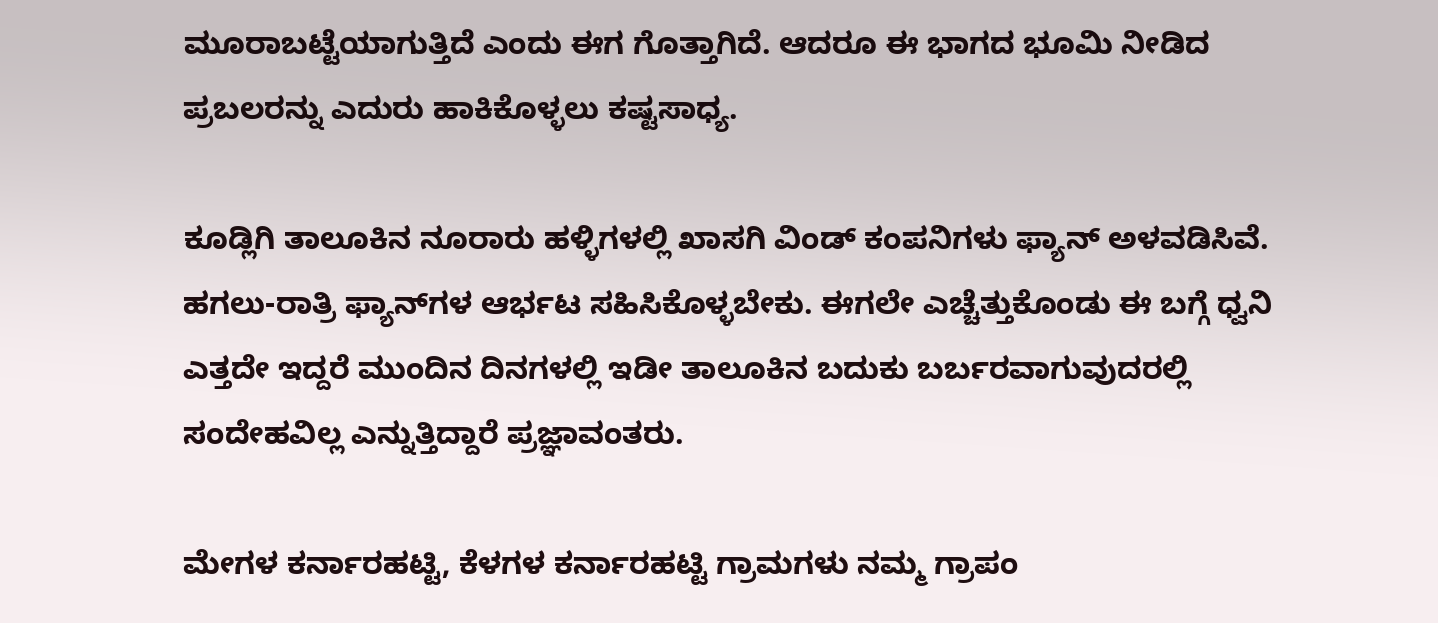ಮೂರಾಬಟ್ಟೆಯಾಗುತ್ತಿದೆ ಎಂದು ಈಗ ಗೊತ್ತಾಗಿದೆ. ಆದರೂ ಈ ಭಾಗದ ಭೂಮಿ ನೀಡಿದ ಪ್ರಬಲರನ್ನು ಎದುರು ಹಾಕಿಕೊಳ್ಳಲು ಕಷ್ಟಸಾಧ್ಯ.

ಕೂಡ್ಲಿಗಿ ತಾಲೂಕಿನ ನೂರಾರು ಹಳ್ಳಿಗಳಲ್ಲಿ ಖಾಸಗಿ ವಿಂಡ್ ಕಂಪನಿಗಳು ಫ್ಯಾನ್ ಅಳವಡಿಸಿವೆ. ಹಗಲು-ರಾತ್ರಿ ಫ್ಯಾನ್‌ಗಳ ಆರ್ಭಟ ಸಹಿಸಿಕೊಳ್ಳಬೇಕು. ಈಗಲೇ ಎಚ್ಚೆತ್ತುಕೊಂಡು ಈ ಬಗ್ಗೆ ಧ್ವನಿ ಎತ್ತದೇ ಇದ್ದರೆ ಮುಂದಿನ ದಿನಗಳಲ್ಲಿ ಇಡೀ ತಾಲೂಕಿನ ಬದುಕು ಬರ್ಬರವಾಗುವುದರಲ್ಲಿ ಸಂದೇಹವಿಲ್ಲ ಎನ್ನುತ್ತಿದ್ದಾರೆ ಪ್ರಜ್ಞಾವಂತರು.

ಮೇಗಳ ಕರ್ನಾರಹಟ್ಟಿ, ಕೆಳಗಳ ಕರ್ನಾರಹಟ್ಟಿ ಗ್ರಾಮಗಳು ನಮ್ಮ ಗ್ರಾಪಂ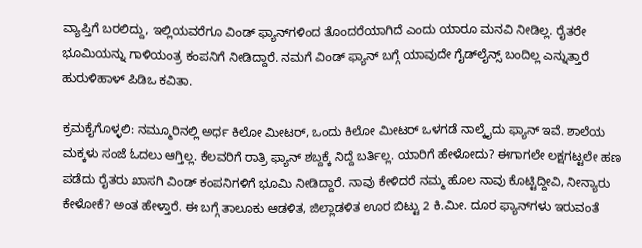ವ್ಯಾಪ್ತಿಗೆ ಬರಲಿದ್ದು, ಇಲ್ಲಿಯವರೆಗೂ ವಿಂಡ್ ಫ್ಯಾನ್‌ಗಳಿಂದ ತೊಂದರೆಯಾಗಿದೆ ಎಂದು ಯಾರೂ ಮನವಿ ನೀಡಿಲ್ಲ. ರೈತರೇ ಭೂಮಿಯನ್ನು ಗಾಳಿಯಂತ್ರ ಕಂಪನಿಗೆ ನೀಡಿದ್ದಾರೆ. ನಮಗೆ ವಿಂಡ್ ಫ್ಯಾನ್ ಬಗ್ಗೆ ಯಾವುದೇ ಗೈಡ್‌ಲೈನ್ಸ್ ಬಂದಿಲ್ಲ ಎನ್ನುತ್ತಾರೆ ಹುರುಳಿಹಾಳ್ ಪಿಡಿಒ ಕವಿತಾ.

ಕ್ರಮಕೈಗೊಳ್ಳಲಿ: ನಮ್ಮೂರಿನಲ್ಲಿ ಅರ್ಧ ಕಿಲೋ ಮೀಟರ್, ಒಂದು ಕಿಲೋ ಮೀಟರ್ ಒಳಗಡೆ ನಾಲ್ಕೈದು ಫ್ಯಾನ್ ಇವೆ. ಶಾಲೆಯ ಮಕ್ಕಳು ಸಂಜೆ ಓದಲು ಆಗ್ತಿಲ್ಲ. ಕೆಲವರಿಗೆ ರಾತ್ರಿ ಫ್ಯಾನ್ ಶಬ್ದಕ್ಕೆ ನಿದ್ದೆ ಬರ್ತಿಲ್ಲ. ಯಾರಿಗೆ ಹೇಳೋದು? ಈಗಾಗಲೇ ಲಕ್ಷಗಟ್ಟಲೇ ಹಣ ಪಡೆದು ರೈತರು ಖಾಸಗಿ ವಿಂಡ್ ಕಂಪನಿಗಳಿಗೆ ಭೂಮಿ ನೀಡಿದ್ದಾರೆ. ನಾವು ಕೇಳಿದರೆ ನಮ್ಮ ಹೊಲ ನಾವು ಕೊಟ್ಟಿದ್ದೀವಿ, ನೀನ್ಯಾರು ಕೇಳೋಕೆ? ಅಂತ ಹೇಳ್ತಾರೆ. ಈ ಬಗ್ಗೆ ತಾಲೂಕು ಆಡಳಿತ, ಜಿಲ್ಲಾಡಳಿತ ಊರ ಬಿಟ್ಟು 2 ಕಿ.ಮೀ. ದೂರ ಫ್ಯಾನ್‌ಗಳು ಇರುವಂತೆ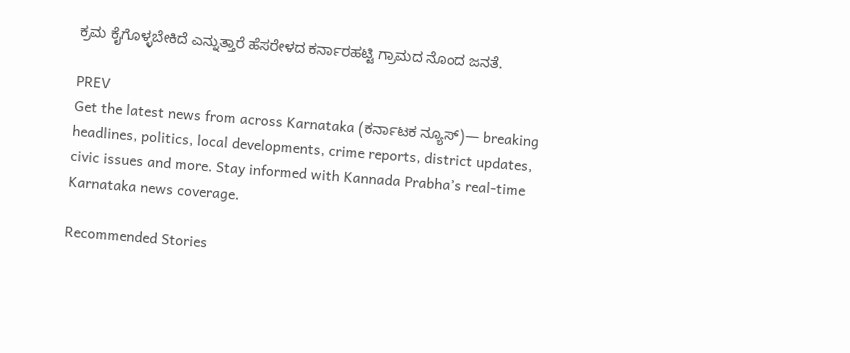ಕ್ರಮ ಕೈಗೊಳ್ಳಬೇಕಿದೆ ಎನ್ನುತ್ತಾರೆ ಹೆಸರೇಳದ ಕರ್ನಾರಹಟ್ಟಿ ಗ್ರಾಮದ ನೊಂದ ಜನತೆ.

PREV
Get the latest news from across Karnataka (ಕರ್ನಾಟಕ ನ್ಯೂಸ್)— breaking headlines, politics, local developments, crime reports, district updates, civic issues and more. Stay informed with Kannada Prabha’s real‑time Karnataka news coverage.

Recommended Stories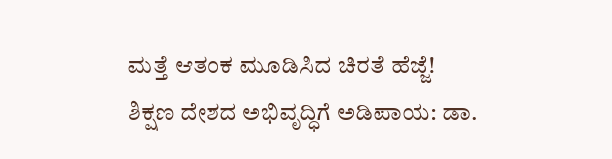ಮತ್ತೆ ಆತಂಕ ಮೂಡಿಸಿದ ಚಿರತೆ ಹೆಜ್ಜೆ!
ಶಿಕ್ಷಣ ದೇಶದ ಅಭಿವೃದ್ಧಿಗೆ ಅಡಿಪಾಯ: ಡಾ.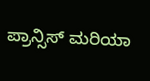ಪ್ರಾನ್ಸಿಸ್ ಮರಿಯಾ